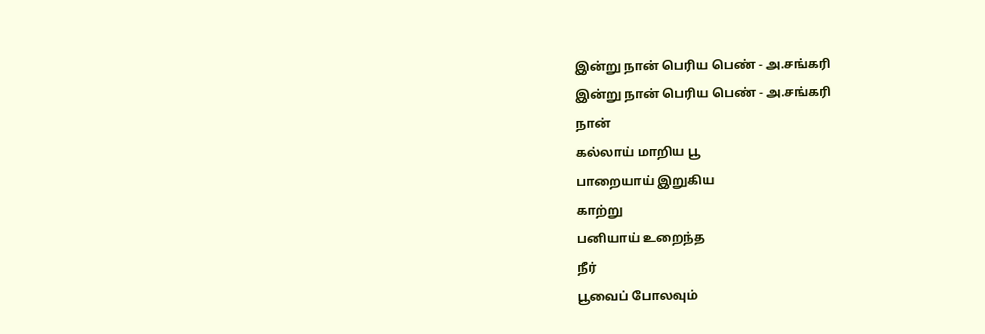இன்று நான் பெரிய பெண் - அ.சங்கரி
இன்று நான் பெரிய பெண் - அ.சங்கரி
நான்
கல்லாய் மாறிய பூ
பாறையாய் இறுகிய
காற்று
பனியாய் உறைந்த
நீர்
பூவைப் போலவும்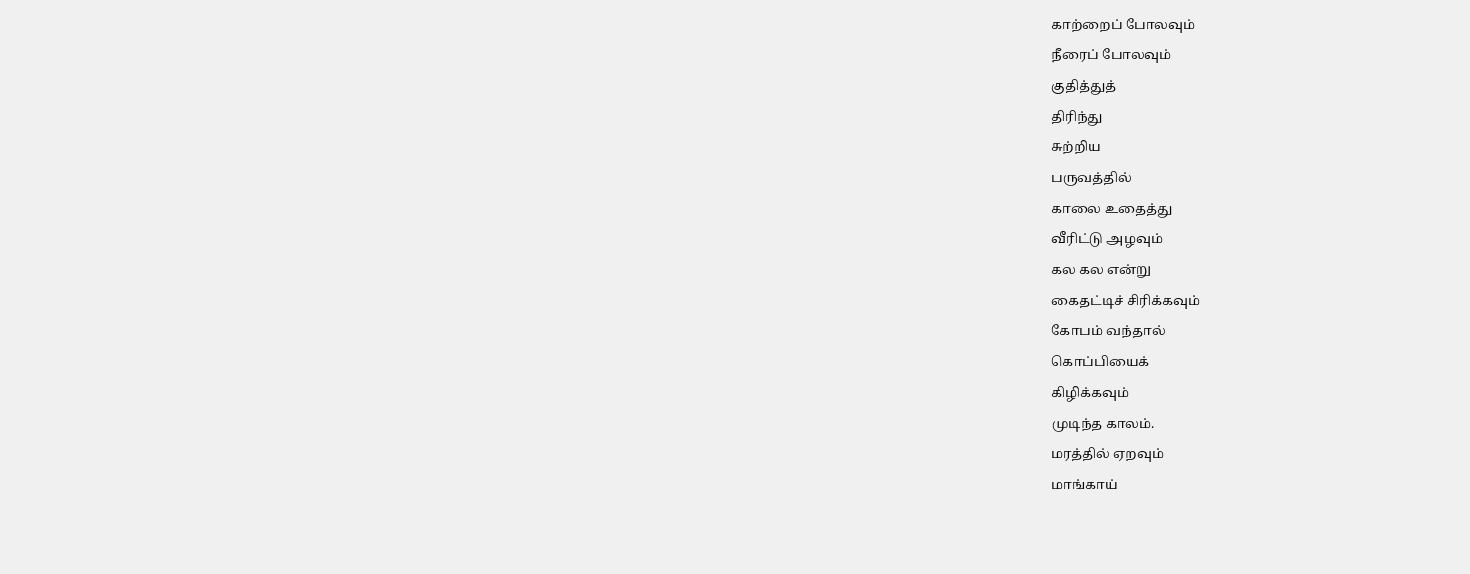காற்றைப் போலவும்
நீரைப் போலவும்
குதித்துத்
திரிந்து
சுற்றிய
பருவத்தில்
காலை உதைத்து
வீரிட்டு அழவும்
கல கல என்று
கைதட்டிச் சிரிக்கவும்
கோபம் வந்தால்
கொப்பியைக்
கிழிக்கவும்
முடிந்த காலம்.
மரத்தில் ஏறவும்
மாங்காய்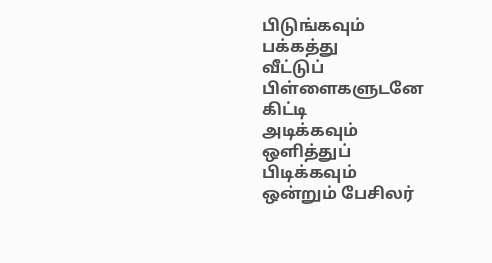பிடுங்கவும்
பக்கத்து
வீட்டுப்
பிள்ளைகளுடனே
கிட்டி
அடிக்கவும்
ஒளித்துப்
பிடிக்கவும்
ஒன்றும் பேசிலர்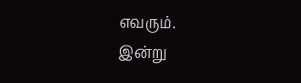எவரும்.
இன்று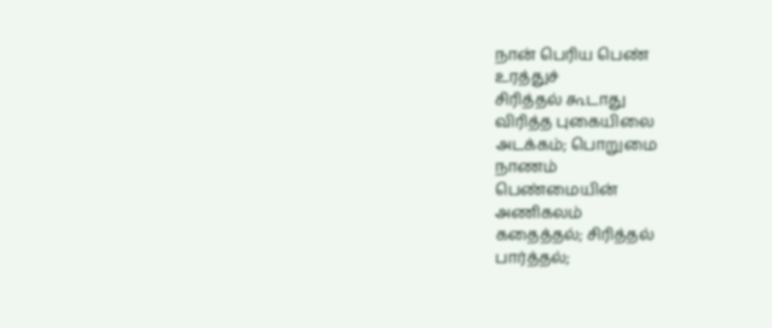நான் பெரிய பெண்
உரத்துச்
சிரித்தல் கூடாது
விரித்த புகையிலை
அடக்கம்; பொறுமை
நாணம்
பெண்மையின்
அணிகலம்
கதைத்தல்; சிரித்தல்
பார்த்தல்;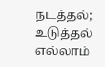நடத்தல்;
உடுத்தல்
எல்லாம்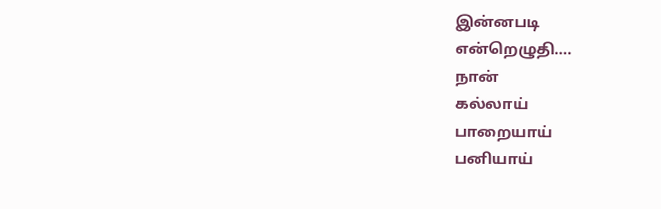இன்னபடி
என்றெழுதி….
நான்
கல்லாய்
பாறையாய்
பனியாய்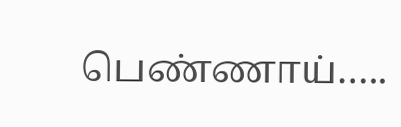பெண்ணாய்…..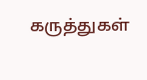கருத்துகள்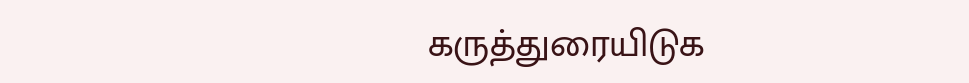கருத்துரையிடுக